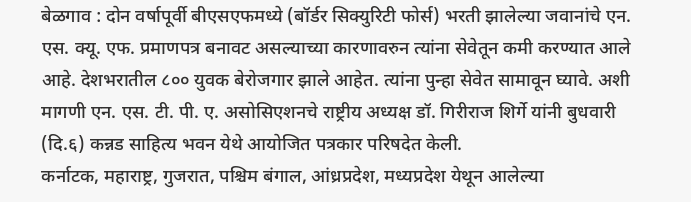बेळगाव : दोन वर्षापूर्वी बीएसएफमध्ये (बॉर्डर सिक्युरिटी फोर्स) भरती झालेल्या जवानांचे एन. एस. क्यू. एफ. प्रमाणपत्र बनावट असल्याच्या कारणावरुन त्यांना सेवेतून कमी करण्यात आले आहे. देशभरातील ८०० युवक बेरोजगार झाले आहेत. त्यांना पुन्हा सेवेत सामावून घ्यावे. अशी मागणी एन. एस. टी. पी. ए. असोसिएशनचे राष्ट्रीय अध्यक्ष डॉ. गिरीराज शिर्गे यांनी बुधवारी (दि.६) कन्नड साहित्य भवन येथे आयोजित पत्रकार परिषदेत केली.
कर्नाटक, महाराष्ट्र, गुजरात, पश्चिम बंगाल, आंध्रप्रदेश, मध्यप्रदेश येथून आलेल्या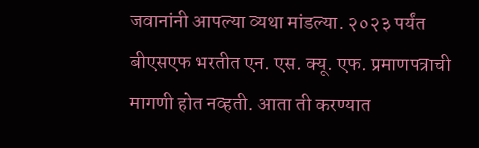जवानांनी आपल्या व्यथा मांडल्या. २०२३ पर्यंत बीएसएफ भरतीत एन. एस. क्यू. एफ. प्रमाणपत्राची मागणी होत नव्हती. आता ती करण्यात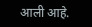आली आहे.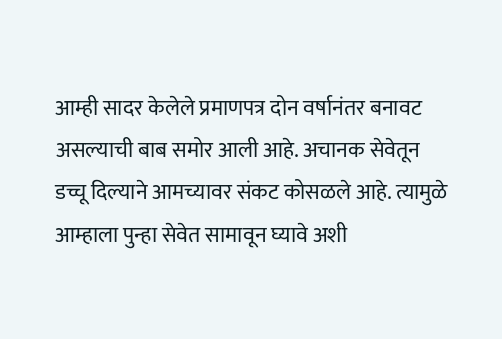आम्ही सादर केलेले प्रमाणपत्र दोन वर्षानंतर बनावट असल्याची बाब समोर आली आहे. अचानक सेवेतून डच्चू दिल्याने आमच्यावर संकट कोसळले आहे. त्यामुळे आम्हाला पुन्हा सेवेत सामावून घ्यावे अशी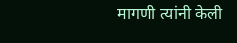मागणी त्यांनी केली